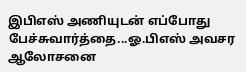இபிஎஸ் அணியுடன் எப்போது பேச்சுவார்த்தை...ஓ.பிஎஸ் அவசர ஆலோசனை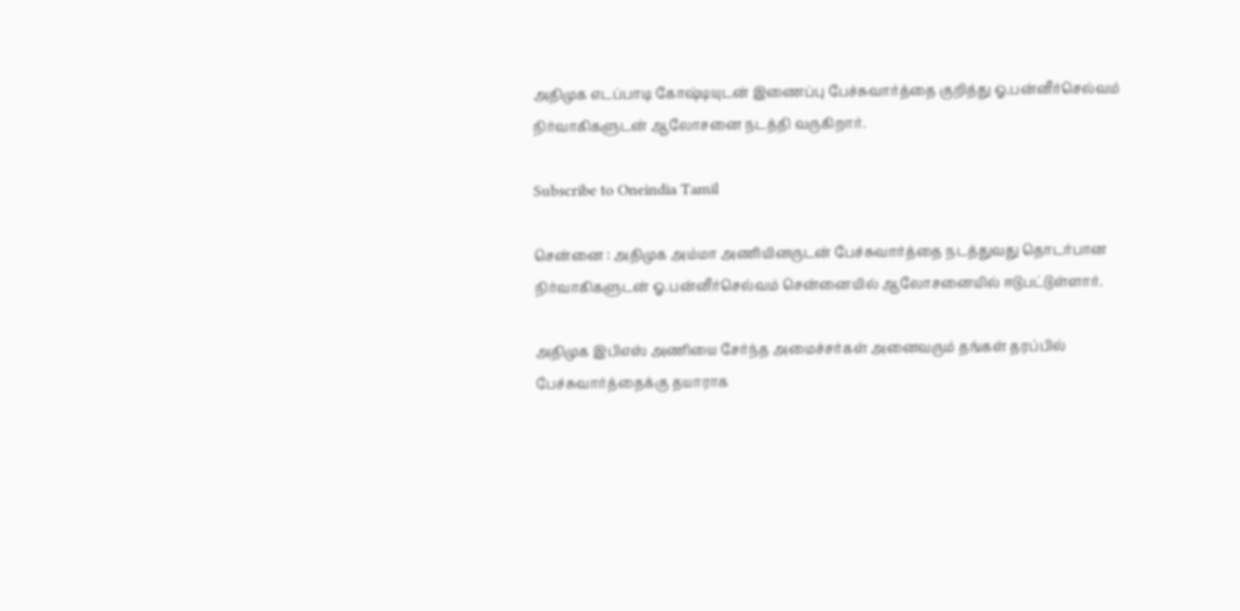அதிமுக எடப்பாடி கோஷ்டியுடன் இணைப்பு பேச்சுவார்த்தை குறித்து ஓ.பன்னீர்செல்வம் நிர்வாகிகளுடன் ஆலோசனை நடத்தி வருகிறார்.

Subscribe to Oneindia Tamil

சென்னை : அதிமுக அம்மா அணியினருடன் பேச்சுவார்த்தை நடத்துவது தொடர்பான நிர்வாகிகளுடன் ஓ.பன்னீர்செல்வம் சென்னையில் ஆலோசனையில் ஈடுபட்டுள்ளார்.

அதிமுக இபிஎஸ் அணியை சேர்ந்த அமைச்சர்கள் அனைவரும் தங்கள் தரப்பில் பேச்சுவார்த்தைக்கு தயாராக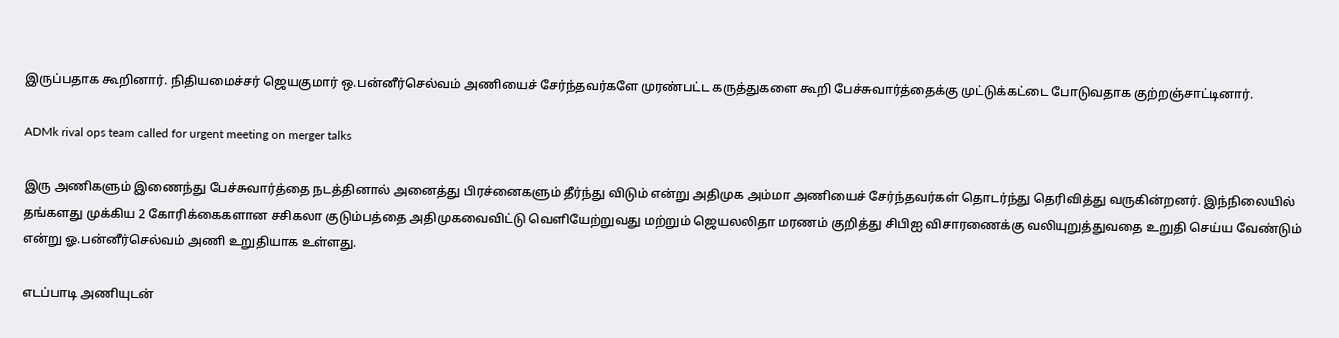இருப்பதாக கூறினார். நிதியமைச்சர் ஜெயகுமார் ஒ.பன்னீர்செல்வம் அணியைச் சேர்ந்தவர்களே முரண்பட்ட கருத்துகளை கூறி பேச்சுவார்த்தைக்கு முட்டுக்கட்டை போடுவதாக குற்றஞ்சாட்டினார்.

ADMk rival ops team called for urgent meeting on merger talks

இரு அணிகளும் இணைந்து பேச்சுவார்த்தை நடத்தினால் அனைத்து பிரச்னைகளும் தீர்ந்து விடும் என்று அதிமுக அம்மா அணியைச் சேர்ந்தவர்கள் தொடர்ந்து தெரிவித்து வருகின்றனர். இந்நிலையில் தங்களது முக்கிய 2 கோரிக்கைகளான சசிகலா குடும்பத்தை அதிமுகவைவிட்டு வெளியேற்றுவது மற்றும் ஜெயலலிதா மரணம் குறித்து சிபிஐ விசாரணைக்கு வலியுறுத்துவதை உறுதி செய்ய வேண்டும் என்று ஓ.பன்னீர்செல்வம் அணி உறுதியாக உள்ளது.

எடப்பாடி அணியுடன்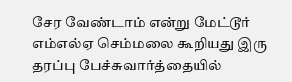சேர வேண்டாம் என்று மேட்டூர் எம்எல்ஏ செம்மலை கூறியது இரு தரப்பு பேச்சுவார்த்தையில்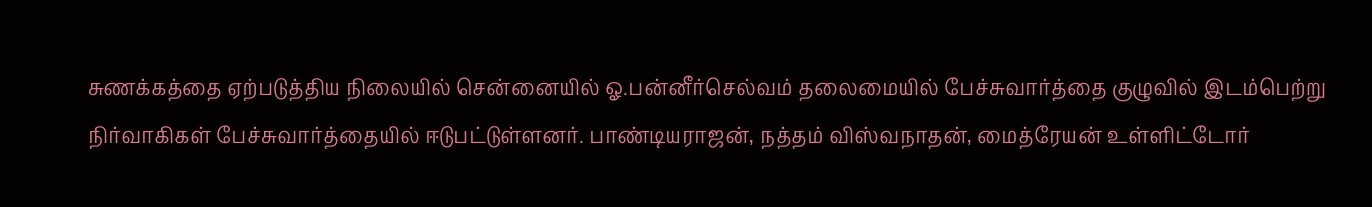சுணக்கத்தை ஏற்படுத்திய நிலையில் சென்னையில் ஓ.பன்னீர்செல்வம் தலைமையில் பேச்சுவார்த்தை குழுவில் இடம்பெற்று நிர்வாகிகள் பேச்சுவார்த்தையில் ஈடுபட்டுள்ளனர். பாண்டியராஜன், நத்தம் விஸ்வநாதன், மைத்ரேயன் உள்ளிட்டோர்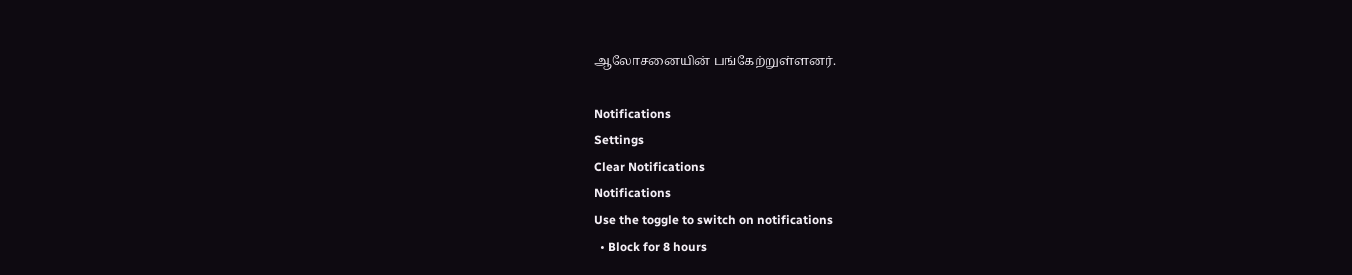ஆலோசனையின் பங்கேற்றுள்ளனர்.

Notifications
Settings
Clear Notifications
Notifications
Use the toggle to switch on notifications
  • Block for 8 hours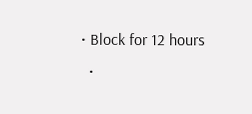• Block for 12 hours
  •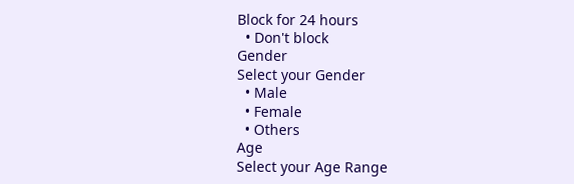Block for 24 hours
  • Don't block
Gender
Select your Gender
  • Male
  • Female
  • Others
Age
Select your Age Range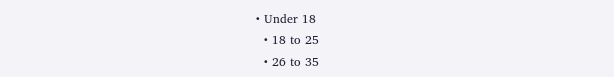• Under 18
  • 18 to 25
  • 26 to 35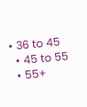• 36 to 45
  • 45 to 55
  • 55+